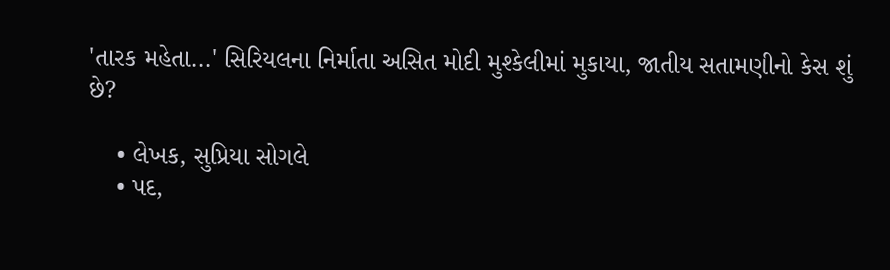'તારક મહેતા...' સિરિયલના નિર્માતા અસિત મોદી મુશ્કેલીમાં મુકાયા, જાતીય સતામણીનો કેસ શું છે?

    • લેખક, સુપ્રિયા સોગલે
    • પદ,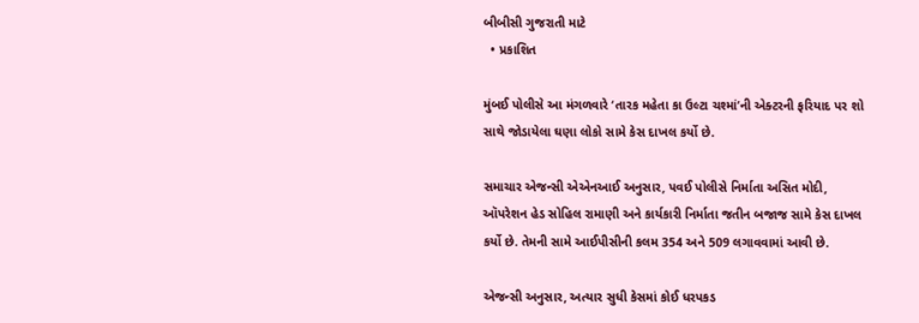બીબીસી ગુજરાતી માટે
  • પ્રકાશિત

મુંબઈ પોલીસે આ મંગળવારે ‘તારક મહેતા કા ઉલ્ટા ચશ્માં’ની એક્ટરની ફરિયાદ પર શો સાથે જોડાયેલા ઘણા લોકો સામે કેસ દાખલ કર્યો છે.

સમાચાર એજન્સી એએનઆઈ અનુસાર, પવઈ પોલીસે નિર્માતા અસિત મોદી, ઑપરેશન હેડ સોહિલ રામાણી અને કાર્યકારી નિર્માતા જતીન બજાજ સામે કેસ દાખલ કર્યો છે. તેમની સામે આઈપીસીની કલમ 354 અને 509 લગાવવામાં આવી છે.

એજન્સી અનુસાર, અત્યાર સુધી કેસમાં કોઈ ધરપકડ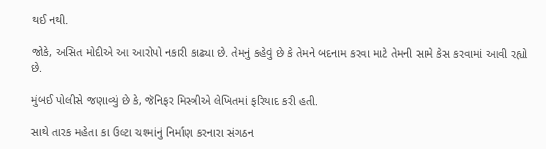થઈ નથી.

જોકે, અસિત મોદીએ આ આરોપો નકારી કાઢ્યા છે. તેમનું કહેવું છે કે તેમને બદનામ કરવા માટે તેમની સામે કેસ કરવામાં આવી રહ્યો છે.

મુંબઈ પોલીસે જણાવ્યું છે કે, જૅનિફર મિસ્ત્રીએ લેખિતમાં ફરિયાદ કરી હતી.

સાથે તારક મહેતા કા ઉલ્ટા ચશ્માંનું નિર્માણ કરનારા સંગઠન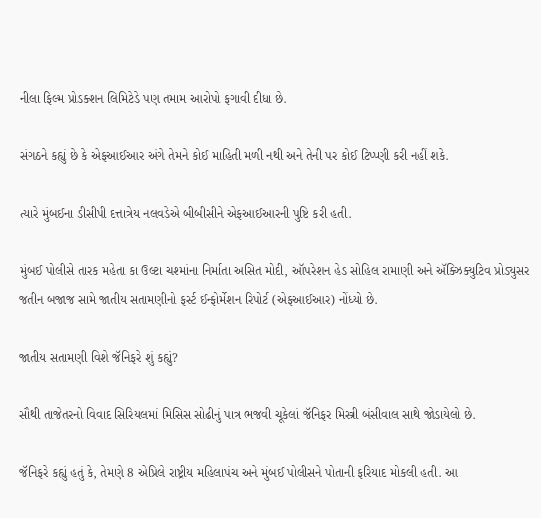નીલા ફિલ્મ પ્રોડક્શન લિમિટેડે પણ તમામ આરોપો ફગાવી દીધા છે.

સંગઠને કહ્યું છે કે એફઆઈઆર અંગે તેમને કોઈ માહિતી મળી નથી અને તેની પર કોઈ ટિપ્પ્ણી કરી નહીં શકે.

ત્યારે મુંબઈના ડીસીપી દત્તાત્રેય નલવડેએ બીબીસીને એફઆઈઆરની પુષ્ટિ કરી હતી.

મુંબઈ પોલીસે તારક મહેતા કા ઉલ્ટા ચશ્માંના નિર્માતા અસિત મોદી, ઑપરેશન હેડ સોહિલ રામાણી અને ઍક્ઝિક્યુટિવ પ્રોડ્યુસર જતીન બજાજ સામે જાતીય સતામણીનો ફર્સ્ટ ઈન્ફોર્મેશન રિપોર્ટ (એફઆઈઆર) નોંધ્યો છે.

જાતીય સતામણી વિશે જૅનિફરે શું કહ્યું?

સૌથી તાજેતરનો વિવાદ સિરિયલમાં મિસિસ સોઢીનું પાત્ર ભજવી ચૂકેલાં જૅનિફર મિસ્ત્રી બંસીવાલ સાથે જોડાયેલો છે.

જૅનિફરે કહ્યું હતું કે, તેમણે 8 એપ્રિલે રાષ્ટ્રીય મહિલાપંચ અને મુંબઈ પોલીસને પોતાની ફરિયાદ મોકલી હતી. આ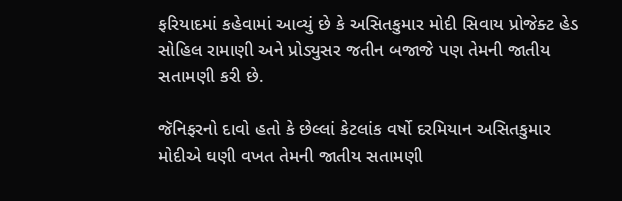ફરિયાદમાં કહેવામાં આવ્યું છે કે અસિતકુમાર મોદી સિવાય પ્રોજેક્ટ હેડ સોહિલ રામાણી અને પ્રોડ્યુસર જતીન બજાજે પણ તેમની જાતીય સતામણી કરી છે.

જૅનિફરનો દાવો હતો કે છેલ્લાં કેટલાંક વર્ષો દરમિયાન અસિતકુમાર મોદીએ ઘણી વખત તેમની જાતીય સતામણી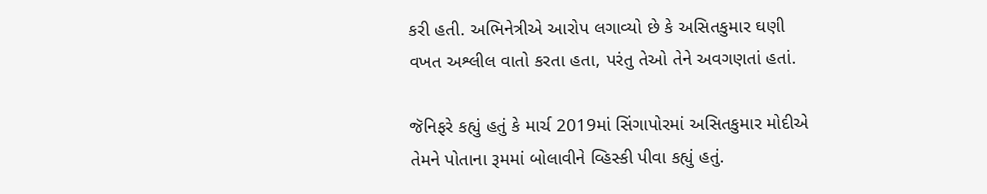કરી હતી. અભિનેત્રીએ આરોપ લગાવ્યો છે કે અસિતકુમાર ઘણી વખત અશ્લીલ વાતો કરતા હતા, પરંતુ તેઓ તેને અવગણતાં હતાં.

જૅનિફરે કહ્યું હતું કે માર્ચ 2019માં સિંગાપોરમાં અસિતકુમાર મોદીએ તેમને પોતાના રૂમમાં બોલાવીને વ્હિસ્કી પીવા કહ્યું હતું.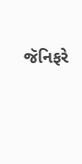જૅનિફરે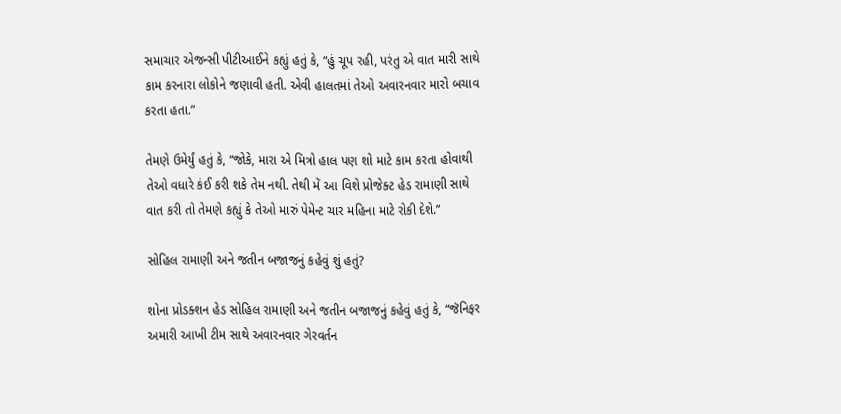સમાચાર એજન્સી પીટીઆઈને કહ્યું હતું કે, “હું ચૂપ રહી, પરંતુ એ વાત મારી સાથે કામ કરનારા લોકોને જણાવી હતી. એવી હાલતમાં તેઓ અવારનવાર મારો બચાવ કરતા હતા.”

તેમણે ઉમેર્યું હતું કે, “જોકે, મારા એ મિત્રો હાલ પણ શો માટે કામ કરતા હોવાથી તેઓ વધારે કંઈ કરી શકે તેમ નથી. તેથી મેં આ વિશે પ્રોજેક્ટ હેડ રામાણી સાથે વાત કરી તો તેમણે કહ્યું કે તેઓ મારું પેમેન્ટ ચાર મહિના માટે રોકી દેશે.”

સોહિલ રામાણી અને જતીન બજાજનું કહેવું શું હતું?

શોના પ્રોડક્શન હેડ સોહિલ રામાણી અને જતીન બજાજનું કહેવું હતું કે, “જૅનિફર અમારી આખી ટીમ સાથે અવારનવાર ગેરવર્તન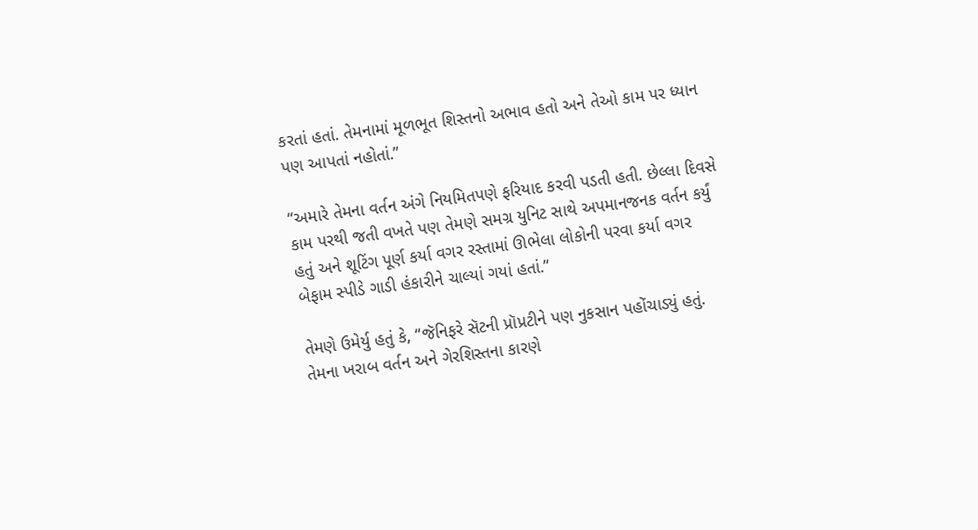કરતાં હતાં. તેમનામાં મૂળભૂત શિસ્તનો અભાવ હતો અને તેઓ કામ પર ધ્યાન પણ આપતાં નહોતાં.”

“અમારે તેમના વર્તન અંગે નિયમિતપણે ફરિયાદ કરવી પડતી હતી. છેલ્લા દિવસે કામ પરથી જતી વખતે પણ તેમણે સમગ્ર યુનિટ સાથે અપમાનજનક વર્તન કર્યું હતું અને શૂટિંગ પૂર્ણ કર્યા વગર રસ્તામાં ઊભેલા લોકોની પરવા કર્યા વગર બેફામ સ્પીડે ગાડી હંકારીને ચાલ્યાં ગયાં હતાં.”

તેમણે ઉમેર્યુ હતું કે, “જૅનિફરે સૅટની પ્રૉપ્રટીને પણ નુકસાન પહોંચાડ્યું હતું. તેમના ખરાબ વર્તન અને ગેરશિસ્તના કારણે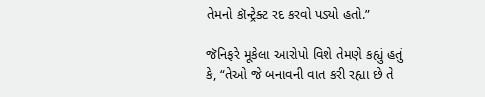તેમનો કૉન્ટ્રેક્ટ રદ કરવો પડ્યો હતો.”

જૅનિફરે મૂકેલા આરોપો વિશે તેમણે કહ્યું હતું કે, “તેઓ જે બનાવની વાત કરી રહ્યા છે તે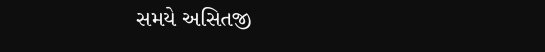સમયે અસિતજી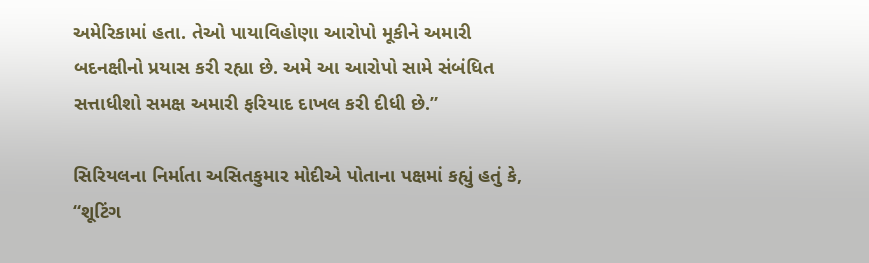અમેરિકામાં હતા. તેઓ પાયાવિહોણા આરોપો મૂકીને અમારી બદનક્ષીનો પ્રયાસ કરી રહ્યા છે. અમે આ આરોપો સામે સંબંધિત સત્તાધીશો સમક્ષ અમારી ફરિયાદ દાખલ કરી દીધી છે.”

સિરિયલના નિર્માતા અસિતકુમાર મોદીએ પોતાના પક્ષમાં કહ્યું હતું કે, “શૂટિંગ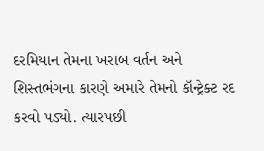દરમિયાન તેમના ખરાબ વર્તન અને શિસ્તભંગના કારણે અમારે તેમનો કૉન્ટ્રેક્ટ રદ કરવો પડ્યો. ત્યારપછી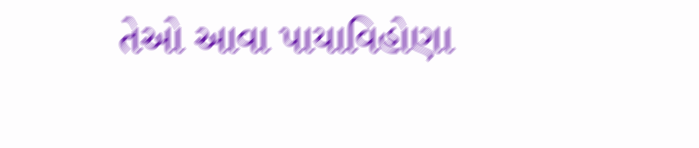તેઓ આવા પાયાવિહોણા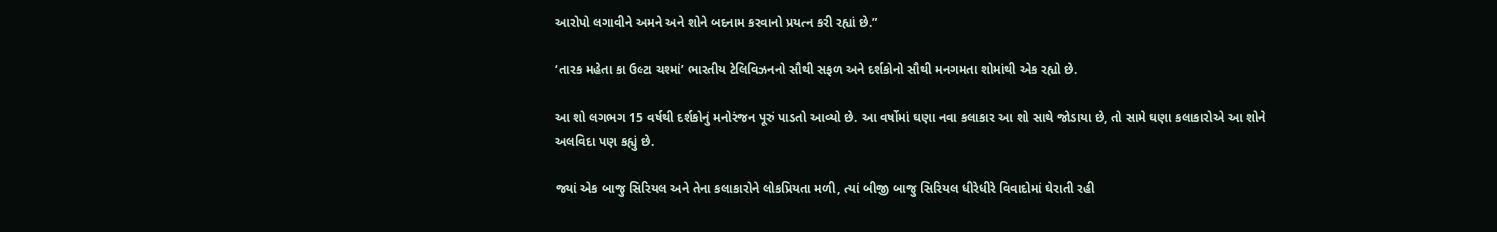આરોપો લગાવીને અમને અને શોને બદનામ કરવાનો પ્રયત્ન કરી રહ્યાં છે.”

‘તારક મહેતા કા ઉલ્ટા ચશ્માં’ ભારતીય ટેલિવિઝનનો સૌથી સફળ અને દર્શકોનો સૌથી મનગમતા શોમાંથી એક રહ્યો છે.

આ શો લગભગ 15 વર્ષથી દર્શકોનું મનોરંજન પૂરું પાડતો આવ્યો છે. આ વર્ષોમાં ઘણા નવા કલાકાર આ શો સાથે જોડાયા છે, તો સામે ઘણા કલાકારોએ આ શોને અલવિદા પણ કહ્યું છે.

જ્યાં એક બાજુ સિરિયલ અને તેના કલાકારોને લોકપ્રિયતા મળી, ત્યાં બીજી બાજુ સિરિયલ ધીરેધીરે વિવાદોમાં ઘેરાતી રહી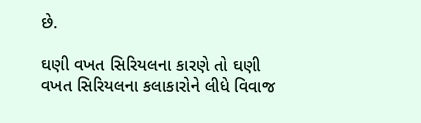છે.

ઘણી વખત સિરિયલના કારણે તો ઘણી વખત સિરિયલના કલાકારોને લીધે વિવાજ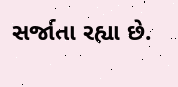સર્જાતા રહ્યા છે.